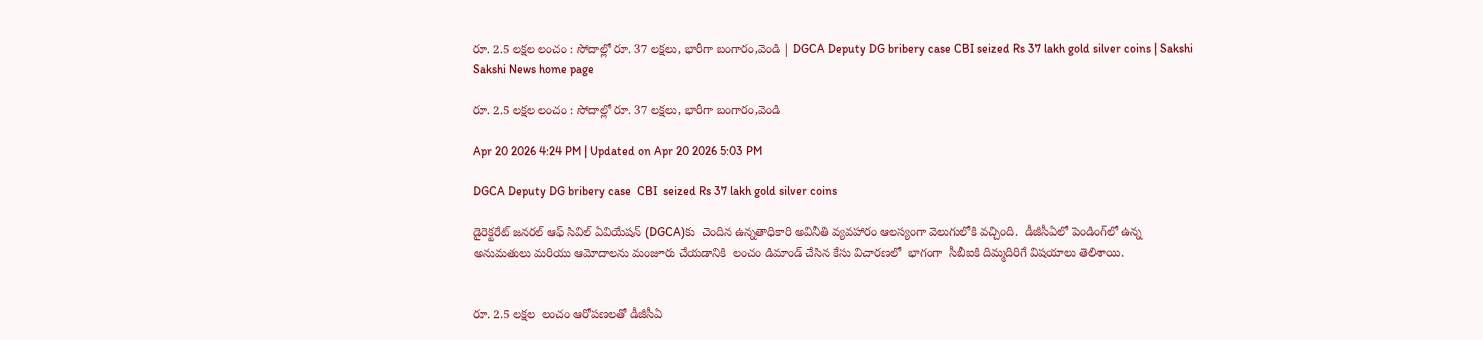రూ. 2.5 లక్షల లంచం : సోదాల్లో రూ. 37 లక్షలు, భారీగా బంగారం,వెండి | DGCA Deputy DG bribery case CBI seized Rs 37 lakh gold silver coins | Sakshi
Sakshi News home page

రూ. 2.5 లక్షల లంచం : సోదాల్లో రూ. 37 లక్షలు, భారీగా బంగారం,వెండి

Apr 20 2026 4:24 PM | Updated on Apr 20 2026 5:03 PM

DGCA Deputy DG bribery case  CBI  seized Rs 37 lakh gold silver coins

డైరెక్టరేట్ జనరల్ ఆఫ్ సివిల్ ఏవియేషన్ (DGCA)కు  చెందిన ఉన్నతాధికారి అవినీతి వ్యవహారం ఆలస్యంగా వెలుగులోకి వచ్చింది.  డీజీసీఏలో పెండింగ్‌లో ఉన్న అనుమతులు మరియు ఆమోదాలను మంజూరు చేయడానికి  లంచం డిమాండ్ చేసిన కేసు విచారణలో  భాగంగా  సీబీఐకి దిమ్మదిరిగే విషయాలు తెలిశాయి.


రూ. 2.5 లక్షల  లంచం ఆరోపణలతో డీజీసీఏ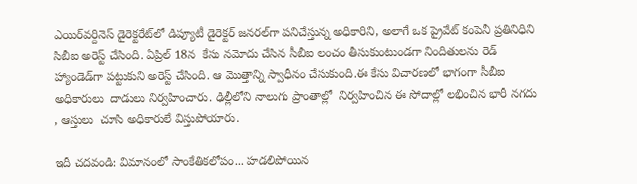ఎయిర్‌వర్దినెస్ డైరెక్టరేట్‌లో డిప్యూటీ డైరెక్టర్ జనరల్‌గా పనిచేస్తున్న అధికారిని, అలాగే ఒక ప్రైవేట్ కంపెనీ ప్రతినిధిని సిబీఐ అరెస్ట్ చేసింది. ఏప్రిల్ 18న  కేసు నమోదు చేసిన సీబీఐ లంచం తీసుకుంటుండగా నిందితులను రెడ్‌ హ్యాండెడ్‌గా పట్టుకుని అరెస్ట్‌ చేసింది. ఆ మొత్తాన్ని స్వాధీనం చేసుకుంది.ఈ కేసు విచారణలో భాగంగా సీబీఐ అధికారులు  దాడులు నిర్వహించారు. ఢిల్లీలోని నాలుగు ప్రాంతాల్లో  నిర్వహించిన ఈ సోదాల్లో లభించిన భారీ నగదు , ఆస్తులు  చూసి అధికారులే విస్తుపోయారు.

ఇదీ చదవండి: విమానంలో సాంకేతికలోపం... హడలిపోయిన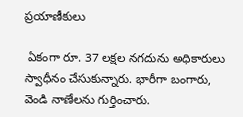ప్రయాణీకులు

 ఏకంగా రూ. 37 లక్షల నగదును అధికారులు స్వాధీనం చేసుకున్నారు. భారీగా బంగారు, వెండి నాణేలను గుర్తించారు.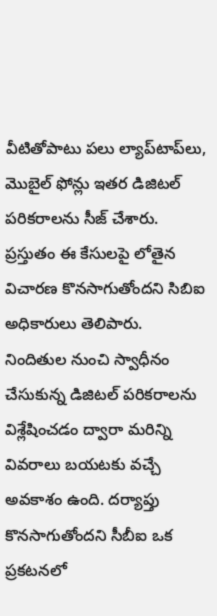వీటితోపాటు పలు ల్యాప్‌టాప్‌లు, మొబైల్ ఫోన్లు ఇతర డిజిటల్ పరికరాలను సీజ్ చేశారు. ప్రస్తుతం ఈ కేసులపై లోతైన విచారణ కొనసాగుతోందని సిబిఐ అధికారులు తెలిపారు. నిందితుల నుంచి స్వాధీనం చేసుకున్న డిజిటల్ పరికరాలను విశ్లేషించడం ద్వారా మరిన్ని వివరాలు బయటకు వచ్చే అవకాశం ఉంది. దర్యాప్తు కొనసాగుతోందని సీబీఐ ఒక  ప్రకటనలో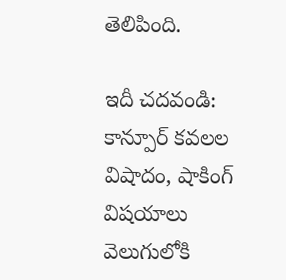తెలిపింది.

ఇదీ చదవండి: కాన్పూర్‌ కవలల విషాదం, షాకింగ్‌ విషయాలు వెలుగులోకి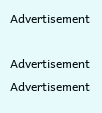Advertisement

Advertisement
Advertisement